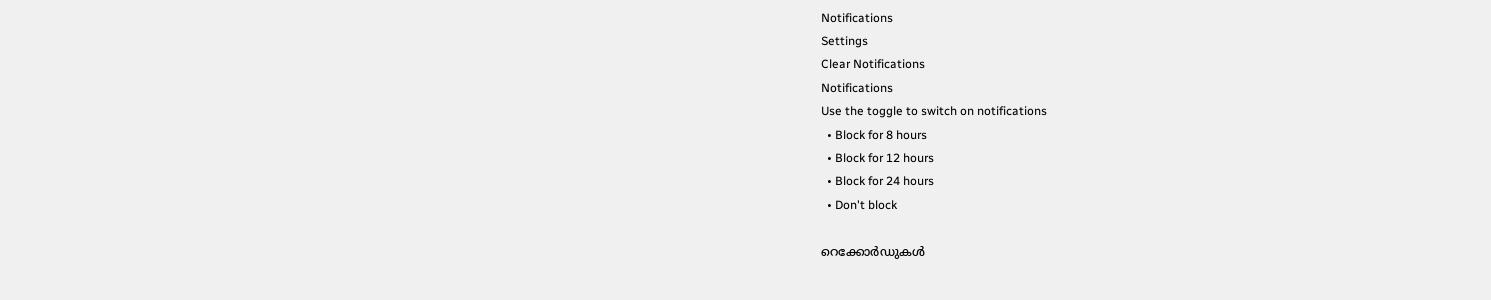Notifications
Settings
Clear Notifications
Notifications
Use the toggle to switch on notifications
  • Block for 8 hours
  • Block for 12 hours
  • Block for 24 hours
  • Don't block

റെക്കോര്‍ഡുകള്‍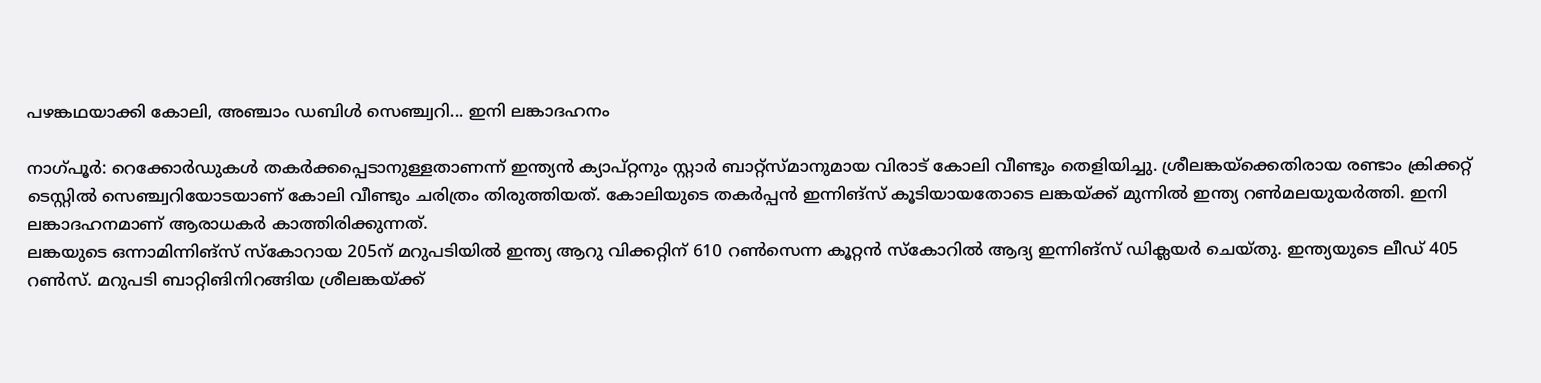പഴങ്കഥയാക്കി കോലി, അഞ്ചാം ഡബിള്‍ സെഞ്ച്വറി... ഇനി ലങ്കാദഹനം

നാഗ്പൂര്‍: റെക്കോര്‍ഡുകള്‍ തകര്‍ക്കപ്പെടാനുള്ളതാണന്ന് ഇന്ത്യന്‍ ക്യാപ്റ്റനും സ്റ്റാര്‍ ബാറ്റ്‌സ്മാനുമായ വിരാട് കോലി വീണ്ടും തെളിയിച്ചു. ശ്രീലങ്കയ്‌ക്കെതിരായ രണ്ടാം ക്രിക്കറ്റ് ടെസ്റ്റില്‍ സെഞ്ച്വറിയോടയാണ് കോലി വീണ്ടും ചരിത്രം തിരുത്തിയത്. കോലിയുടെ തകര്‍പ്പന്‍ ഇന്നിങ്‌സ് കൂടിയായതോടെ ലങ്കയ്ക്ക് മുന്നില്‍ ഇന്ത്യ റണ്‍മലയുയര്‍ത്തി. ഇനി ലങ്കാദഹനമാണ് ആരാധകര്‍ കാത്തിരിക്കുന്നത്.
ലങ്കയുടെ ഒന്നാമിന്നിങ്‌സ് സ്‌കോറായ 205ന് മറുപടിയില്‍ ഇന്ത്യ ആറു വിക്കറ്റിന് 610 റണ്‍സെന്ന കൂറ്റന്‍ സ്‌കോറില്‍ ആദ്യ ഇന്നിങ്‌സ് ഡിക്ലയര്‍ ചെയ്തു. ഇന്ത്യയുടെ ലീഡ് 405 റണ്‍സ്. മറുപടി ബാറ്റിങിനിറങ്ങിയ ശ്രീലങ്കയ്ക്ക്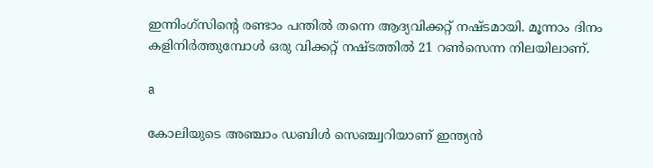ഇന്നിംഗ്സിന്റെ രണ്ടാം പന്തിൽ തന്നെ ആദ്യവിക്കറ്റ് നഷ്ടമായി. മൂന്നാം ദിനം കളിനിർത്തുമ്പോൾ ഒരു വിക്കറ്റ് നഷ്ടത്തിൽ 21 റൺസെന്ന നിലയിലാണ്.

a

കോലിയുടെ അഞ്ചാം ഡബിള്‍ സെഞ്ച്വറിയാണ് ഇന്ത്യന്‍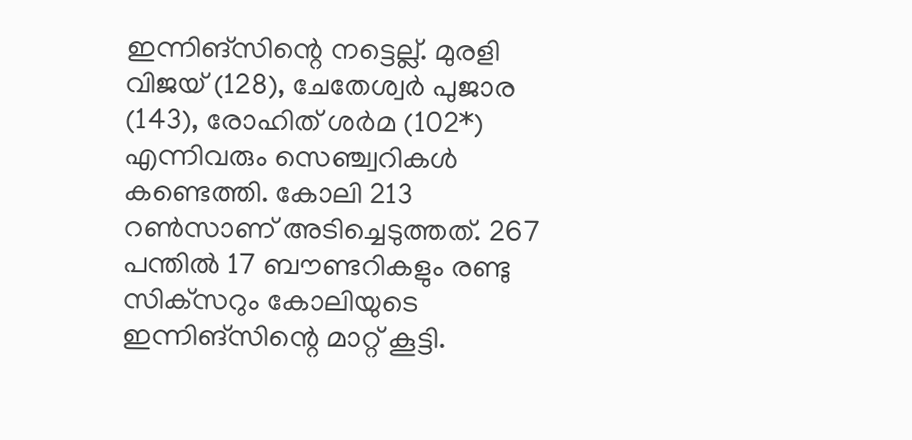ഇന്നിങ്‌സിന്റെ നട്ടെല്ല്. മുരളി വിജയ് (128), ചേതേശ്വര്‍ പുജാര (143), രോഹിത് ശര്‍മ (102*) എന്നിവരും സെഞ്ച്വറികള്‍ കണ്ടെത്തി. കോലി 213 റണ്‍സാണ് അടിച്ചെടുത്തത്. 267 പന്തില്‍ 17 ബൗണ്ടറികളും രണ്ടു സിക്‌സറും കോലിയുടെ ഇന്നിങ്‌സിന്റെ മാറ്റ് കൂട്ടി.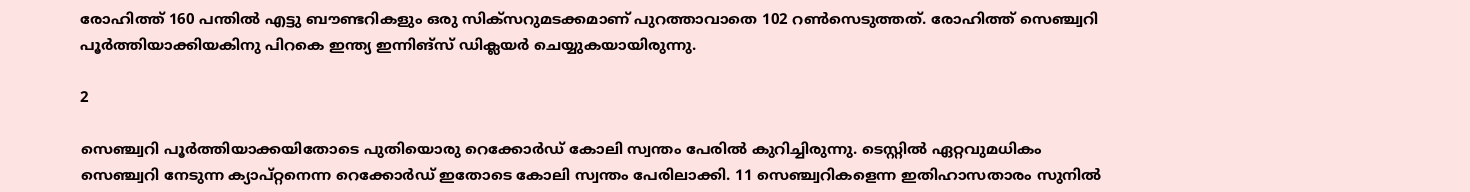രോഹിത്ത് 160 പന്തില്‍ എട്ടു ബൗണ്ടറികളും ഒരു സിക്‌സറുമടക്കമാണ് പുറത്താവാതെ 102 റണ്‍സെടുത്തത്. രോഹിത്ത് സെഞ്ച്വറി പൂര്‍ത്തിയാക്കിയകിനു പിറകെ ഇന്ത്യ ഇന്നിങ്‌സ് ഡിക്ലയര്‍ ചെയ്യുകയായിരുന്നു.

2

സെഞ്ച്വറി പൂര്‍ത്തിയാക്കയിതോടെ പുതിയൊരു റെക്കോര്‍ഡ് കോലി സ്വന്തം പേരില്‍ കുറിച്ചിരുന്നു. ടെസ്റ്റില്‍ ഏറ്റവുമധികം സെഞ്ച്വറി നേടുന്ന ക്യാപ്റ്റനെന്ന റെക്കോര്‍ഡ് ഇതോടെ കോലി സ്വന്തം പേരിലാക്കി. 11 സെഞ്ച്വറികളെന്ന ഇതിഹാസതാരം സുനില്‍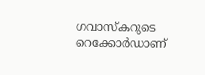ഗവാസ്‌കറുടെ റെക്കോര്‍ഡാണ്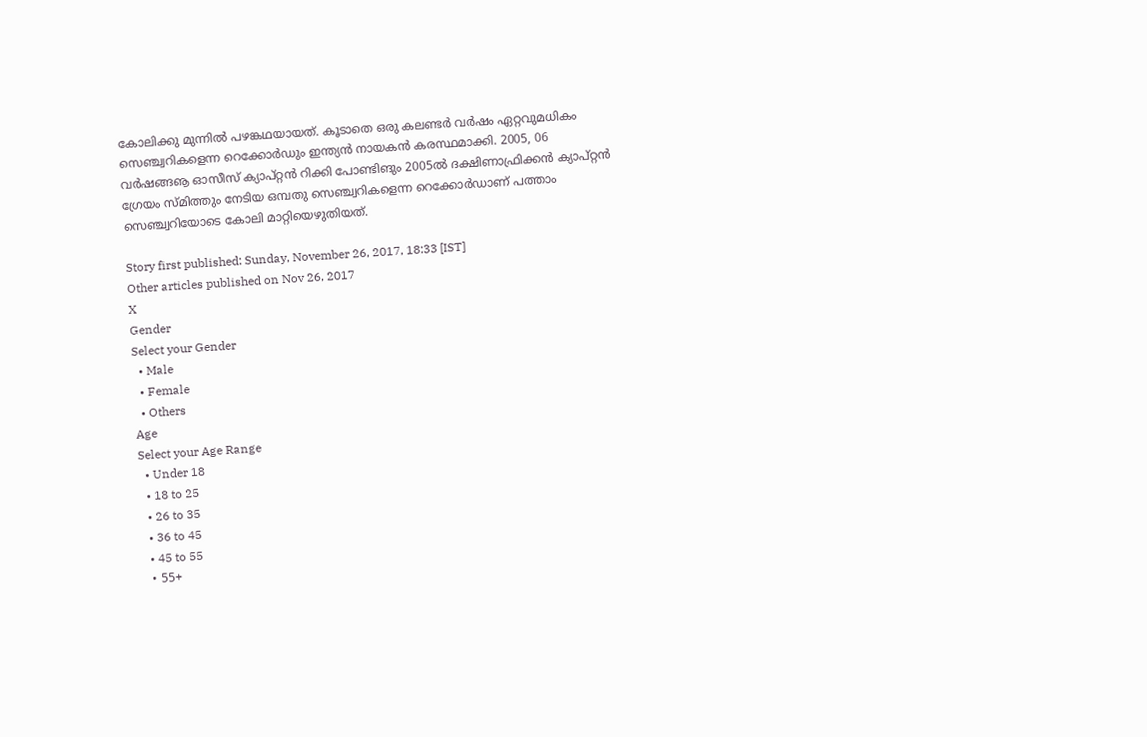കോലിക്കു മുന്നില്‍ പഴങ്കഥയായത്. കൂടാതെ ഒരു കലണ്ടര്‍ വര്‍ഷം ഏറ്റവുമധികം സെഞ്ച്വറികളെന്ന റെക്കോര്‍ഡും ഇന്ത്യന്‍ നായകന്‍ കരസ്ഥമാക്കി. 2005, 06 വര്‍ഷങ്ങൡ ഓസീസ് ക്യാപ്റ്റന്‍ റിക്കി പോണ്ടിങും 2005ല്‍ ദക്ഷിണാഫ്രിക്കന്‍ ക്യാപ്റ്റന്‍ ഗ്രേയം സ്മിത്തും നേടിയ ഒമ്പതു സെഞ്ച്വറികളെന്ന റെക്കോര്‍ഡാണ് പത്താം സെഞ്ച്വറിയോടെ കോലി മാറ്റിയെഴുതിയത്.

Story first published: Sunday, November 26, 2017, 18:33 [IST]
Other articles published on Nov 26, 2017
X
Gender
Select your Gender
  • Male
  • Female
  • Others
Age
Select your Age Range
  • Under 18
  • 18 to 25
  • 26 to 35
  • 36 to 45
  • 45 to 55
  • 55+